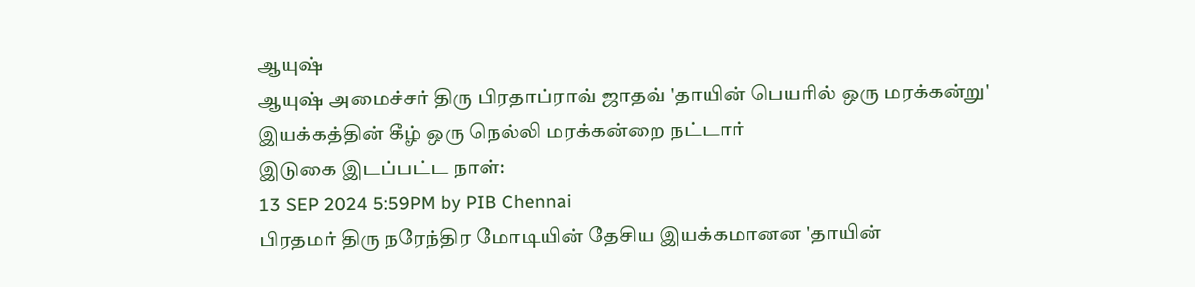ஆயுஷ்
ஆயுஷ் அமைச்சர் திரு பிரதாப்ராவ் ஜாதவ் 'தாயின் பெயரில் ஒரு மரக்கன்று' இயக்கத்தின் கீழ் ஒரு நெல்லி மரக்கன்றை நட்டார்
இடுகை இடப்பட்ட நாள்:
13 SEP 2024 5:59PM by PIB Chennai
பிரதமர் திரு நரேந்திர மோடியின் தேசிய இயக்கமானன 'தாயின்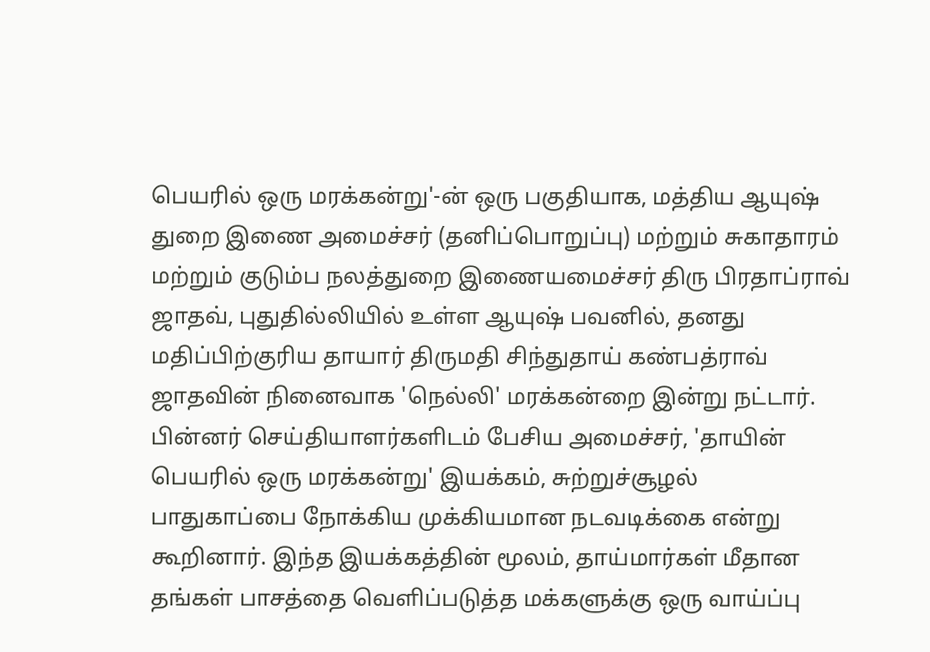பெயரில் ஒரு மரக்கன்று'-ன் ஒரு பகுதியாக, மத்திய ஆயுஷ் துறை இணை அமைச்சர் (தனிப்பொறுப்பு) மற்றும் சுகாதாரம் மற்றும் குடும்ப நலத்துறை இணையமைச்சர் திரு பிரதாப்ராவ் ஜாதவ், புதுதில்லியில் உள்ள ஆயுஷ் பவனில், தனது மதிப்பிற்குரிய தாயார் திருமதி சிந்துதாய் கண்பத்ராவ் ஜாதவின் நினைவாக 'நெல்லி' மரக்கன்றை இன்று நட்டார்.
பின்னர் செய்தியாளர்களிடம் பேசிய அமைச்சர், 'தாயின் பெயரில் ஒரு மரக்கன்று' இயக்கம், சுற்றுச்சூழல் பாதுகாப்பை நோக்கிய முக்கியமான நடவடிக்கை என்று கூறினார். இந்த இயக்கத்தின் மூலம், தாய்மார்கள் மீதான தங்கள் பாசத்தை வெளிப்படுத்த மக்களுக்கு ஒரு வாய்ப்பு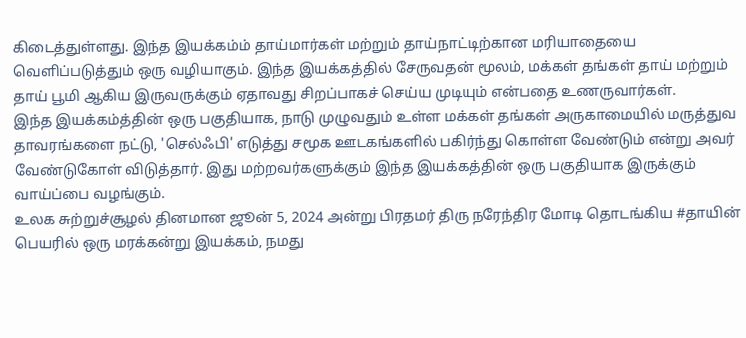கிடைத்துள்ளது. இந்த இயக்கம்ம் தாய்மார்கள் மற்றும் தாய்நாட்டிற்கான மரியாதையை வெளிப்படுத்தும் ஒரு வழியாகும். இந்த இயக்கத்தில் சேருவதன் மூலம், மக்கள் தங்கள் தாய் மற்றும் தாய் பூமி ஆகிய இருவருக்கும் ஏதாவது சிறப்பாகச் செய்ய முடியும் என்பதை உணருவார்கள்.
இந்த இயக்கம்த்தின் ஒரு பகுதியாக, நாடு முழுவதும் உள்ள மக்கள் தங்கள் அருகாமையில் மருத்துவ தாவரங்களை நட்டு, 'செல்ஃபி' எடுத்து சமூக ஊடகங்களில் பகிர்ந்து கொள்ள வேண்டும் என்று அவர் வேண்டுகோள் விடுத்தார். இது மற்றவர்களுக்கும் இந்த இயக்கத்தின் ஒரு பகுதியாக இருக்கும் வாய்ப்பை வழங்கும்.
உலக சுற்றுச்சூழல் தினமான ஜூன் 5, 2024 அன்று பிரதமர் திரு நரேந்திர மோடி தொடங்கிய #தாயின் பெயரில் ஒரு மரக்கன்று இயக்கம், நமது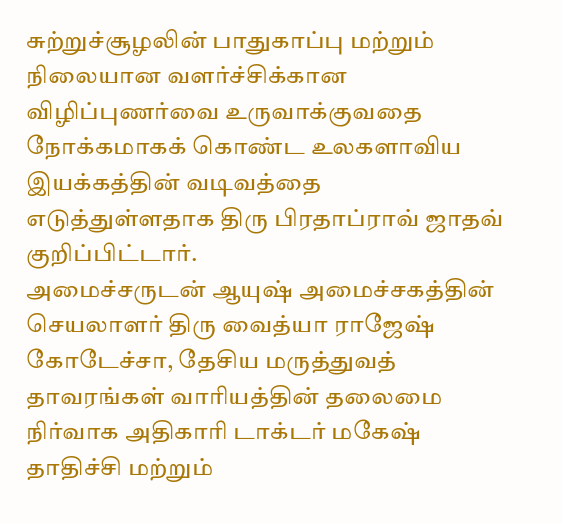சுற்றுச்சூழலின் பாதுகாப்பு மற்றும் நிலையான வளர்ச்சிக்கான விழிப்புணர்வை உருவாக்குவதை நோக்கமாகக் கொண்ட உலகளாவிய இயக்கத்தின் வடிவத்தை எடுத்துள்ளதாக திரு பிரதாப்ராவ் ஜாதவ் குறிப்பிட்டார்.
அமைச்சருடன் ஆயுஷ் அமைச்சகத்தின் செயலாளர் திரு வைத்யா ராஜேஷ் கோடேச்சா, தேசிய மருத்துவத் தாவரங்கள் வாரியத்தின் தலைமை நிர்வாக அதிகாரி டாக்டர் மகேஷ் தாதிச்சி மற்றும்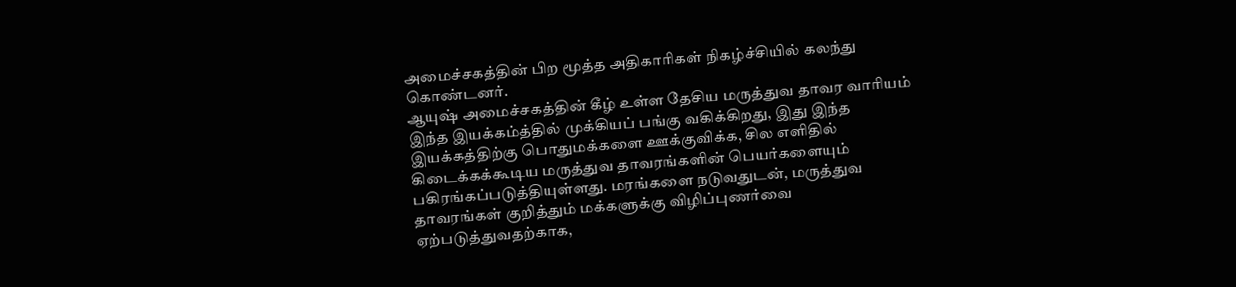அமைச்சகத்தின் பிற மூத்த அதிகாரிகள் நிகழ்ச்சியில் கலந்து கொண்டனர்.
ஆயுஷ் அமைச்சகத்தின் கீழ் உள்ள தேசிய மருத்துவ தாவர வாரியம் இந்த இயக்கம்த்தில் முக்கியப் பங்கு வகிக்கிறது, இது இந்த இயக்கத்திற்கு பொதுமக்களை ஊக்குவிக்க, சில எளிதில் கிடைக்கக்கூடிய மருத்துவ தாவரங்களின் பெயர்களையும் பகிரங்கப்படுத்தியுள்ளது. மரங்களை நடுவதுடன், மருத்துவ தாவரங்கள் குறித்தும் மக்களுக்கு விழிப்புணர்வை ஏற்படுத்துவதற்காக,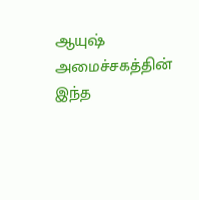ஆயுஷ் அமைச்சகத்தின் இந்த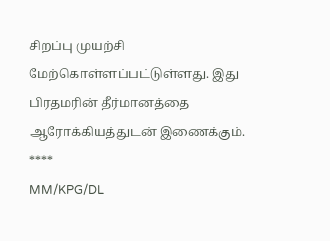சிறப்பு முயற்சி மேற்கொள்ளப்பட்டுள்ளது. இது பிரதமரின் தீர்மானத்தை ஆரோக்கியத்துடன் இணைக்கும்.
****
MM/KPG/DL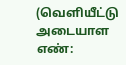(வெளியீட்டு அடையாள எண்: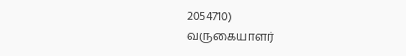2054710)
வருகையாளர்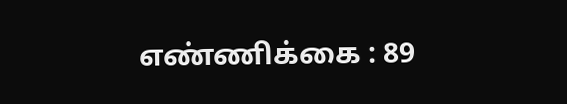எண்ணிக்கை : 89